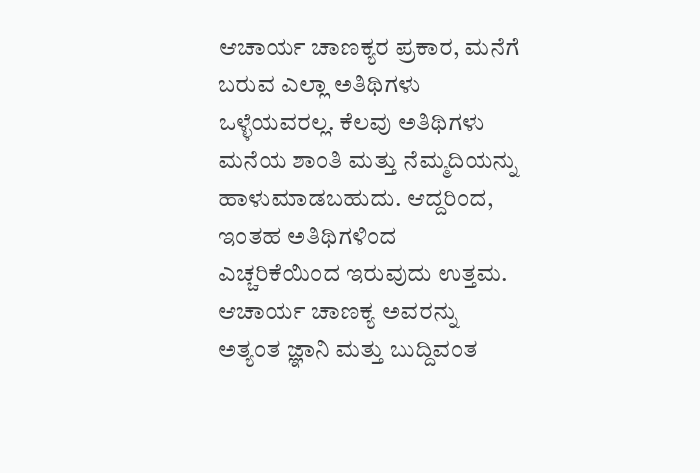ಆಚಾರ್ಯ ಚಾಣಕ್ಯರ ಪ್ರಕಾರ, ಮನೆಗೆ ಬರುವ ಎಲ್ಲಾ ಅತಿಥಿಗಳು ಒಳ್ಳೆಯವರಲ್ಲ. ಕೆಲವು ಅತಿಥಿಗಳು ಮನೆಯ ಶಾಂತಿ ಮತ್ತು ನೆಮ್ಮದಿಯನ್ನು ಹಾಳುಮಾಡಬಹುದು. ಆದ್ದರಿಂದ, ಇಂತಹ ಅತಿಥಿಗಳಿಂದ ಎಚ್ಚರಿಕೆಯಿಂದ ಇರುವುದು ಉತ್ತಮ.
ಆಚಾರ್ಯ ಚಾಣಕ್ಯ ಅವರನ್ನು ಅತ್ಯಂತ ಜ್ಞಾನಿ ಮತ್ತು ಬುದ್ದಿವಂತ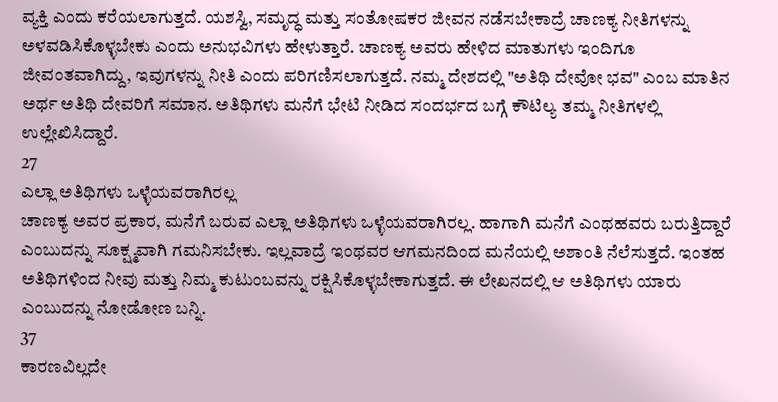ವ್ಯಕ್ತಿ ಎಂದು ಕರೆಯಲಾಗುತ್ತದೆ. ಯಶಸ್ವಿ, ಸಮೃದ್ಧ ಮತ್ತು ಸಂತೋಷಕರ ಜೀವನ ನಡೆಸಬೇಕಾದ್ರೆ ಚಾಣಕ್ಯ ನೀತಿಗಳನ್ನು ಅಳವಡಿಸಿಕೊಳ್ಳಬೇಕು ಎಂದು ಅನುಭವಿಗಳು ಹೇಳುತ್ತಾರೆ. ಚಾಣಕ್ಯ ಅವರು ಹೇಳಿದ ಮಾತುಗಳು ಇಂದಿಗೂ ಜೀವಂತವಾಗಿದ್ದು, ಇವುಗಳನ್ನು ನೀತಿ ಎಂದು ಪರಿಗಣಿಸಲಾಗುತ್ತದೆ. ನಮ್ಮ ದೇಶದಲ್ಲಿ "ಅತಿಥಿ ದೇವೋ ಭವ" ಎಂಬ ಮಾತಿನ ಅರ್ಥ ಅತಿಥಿ ದೇವರಿಗೆ ಸಮಾನ. ಅತಿಥಿಗಳು ಮನೆಗೆ ಭೇಟಿ ನೀಡಿದ ಸಂದರ್ಭದ ಬಗ್ಗೆ ಕೌಟಿಲ್ಯ ತಮ್ಮ ನೀತಿಗಳಲ್ಲಿ ಉಲ್ಲೇಖಿಸಿದ್ದಾರೆ.
27
ಎಲ್ಲಾ ಅತಿಥಿಗಳು ಒಳ್ಳೆಯವರಾಗಿರಲ್ಲ
ಚಾಣಕ್ಯ ಅವರ ಪ್ರಕಾರ, ಮನೆಗೆ ಬರುವ ಎಲ್ಲಾ ಅತಿಥಿಗಳು ಒಳ್ಳೆಯವರಾಗಿರಲ್ಲ. ಹಾಗಾಗಿ ಮನೆಗೆ ಎಂಥಹವರು ಬರುತ್ತಿದ್ದಾರೆ ಎಂಬುದನ್ನು ಸೂಕ್ಷ್ಮವಾಗಿ ಗಮನಿಸಬೇಕು. ಇಲ್ಲವಾದ್ರೆ ಇಂಥವರ ಆಗಮನದಿಂದ ಮನೆಯಲ್ಲಿ ಅಶಾಂತಿ ನೆಲೆಸುತ್ತದೆ. ಇಂತಹ ಅತಿಥಿಗಳಿಂದ ನೀವು ಮತ್ತು ನಿಮ್ಮ ಕುಟುಂಬವನ್ನು ರಕ್ಷಿಸಿಕೊಳ್ಳಬೇಕಾಗುತ್ತದೆ. ಈ ಲೇಖನದಲ್ಲಿ ಆ ಅತಿಥಿಗಳು ಯಾರು ಎಂಬುದನ್ನು ನೋಡೋಣ ಬನ್ನಿ.
37
ಕಾರಣವಿಲ್ಲದೇ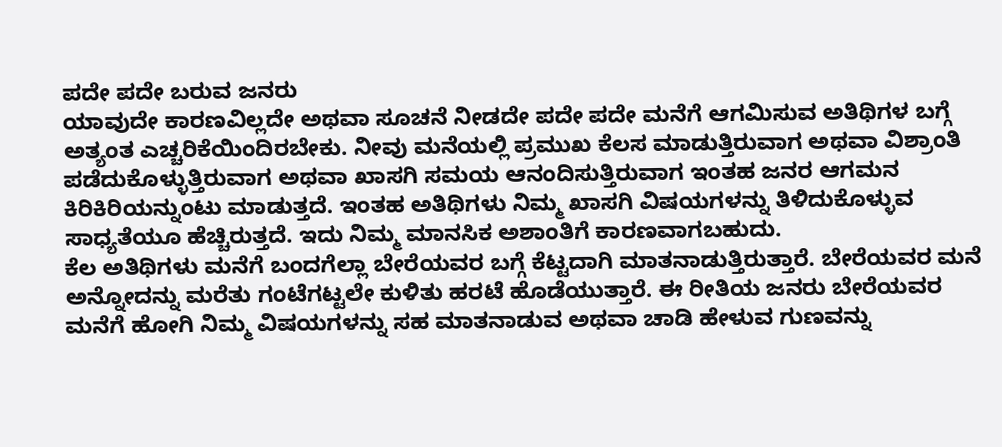ಪದೇ ಪದೇ ಬರುವ ಜನರು
ಯಾವುದೇ ಕಾರಣವಿಲ್ಲದೇ ಅಥವಾ ಸೂಚನೆ ನೀಡದೇ ಪದೇ ಪದೇ ಮನೆಗೆ ಆಗಮಿಸುವ ಅತಿಥಿಗಳ ಬಗ್ಗೆ ಅತ್ಯಂತ ಎಚ್ಚರಿಕೆಯಿಂದಿರಬೇಕು. ನೀವು ಮನೆಯಲ್ಲಿ ಪ್ರಮುಖ ಕೆಲಸ ಮಾಡುತ್ತಿರುವಾಗ ಅಥವಾ ವಿಶ್ರಾಂತಿ ಪಡೆದುಕೊಳ್ಳುತ್ತಿರುವಾಗ ಅಥವಾ ಖಾಸಗಿ ಸಮಯ ಆನಂದಿಸುತ್ತಿರುವಾಗ ಇಂತಹ ಜನರ ಆಗಮನ ಕಿರಿಕಿರಿಯನ್ನುಂಟು ಮಾಡುತ್ತದೆ. ಇಂತಹ ಅತಿಥಿಗಳು ನಿಮ್ಮ ಖಾಸಗಿ ವಿಷಯಗಳನ್ನು ತಿಳಿದುಕೊಳ್ಳುವ ಸಾಧ್ಯತೆಯೂ ಹೆಚ್ಚಿರುತ್ತದೆ. ಇದು ನಿಮ್ಮ ಮಾನಸಿಕ ಅಶಾಂತಿಗೆ ಕಾರಣವಾಗಬಹುದು.
ಕೆಲ ಅತಿಥಿಗಳು ಮನೆಗೆ ಬಂದಗೆಲ್ಲಾ ಬೇರೆಯವರ ಬಗ್ಗೆ ಕೆಟ್ಟದಾಗಿ ಮಾತನಾಡುತ್ತಿರುತ್ತಾರೆ. ಬೇರೆಯವರ ಮನೆ ಅನ್ನೋದನ್ನು ಮರೆತು ಗಂಟೆಗಟ್ಟಲೇ ಕುಳಿತು ಹರಟೆ ಹೊಡೆಯುತ್ತಾರೆ. ಈ ರೀತಿಯ ಜನರು ಬೇರೆಯವರ ಮನೆಗೆ ಹೋಗಿ ನಿಮ್ಮ ವಿಷಯಗಳನ್ನು ಸಹ ಮಾತನಾಡುವ ಅಥವಾ ಚಾಡಿ ಹೇಳುವ ಗುಣವನ್ನು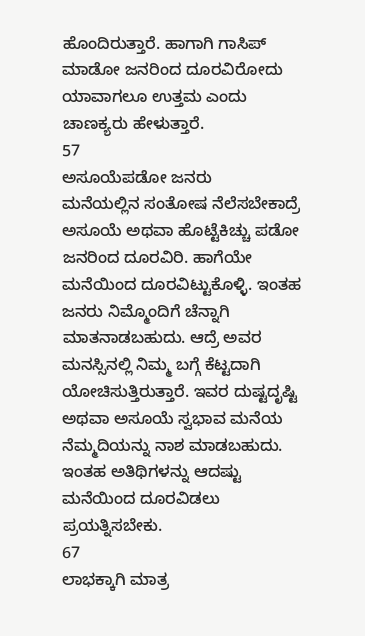ಹೊಂದಿರುತ್ತಾರೆ. ಹಾಗಾಗಿ ಗಾಸಿಪ್ ಮಾಡೋ ಜನರಿಂದ ದೂರವಿರೋದು ಯಾವಾಗಲೂ ಉತ್ತಮ ಎಂದು ಚಾಣಕ್ಯರು ಹೇಳುತ್ತಾರೆ.
57
ಅಸೂಯೆಪಡೋ ಜನರು
ಮನೆಯಲ್ಲಿನ ಸಂತೋಷ ನೆಲೆಸಬೇಕಾದ್ರೆ ಅಸೂಯೆ ಅಥವಾ ಹೊಟ್ಟೆಕಿಚ್ಚು ಪಡೋ ಜನರಿಂದ ದೂರವಿರಿ. ಹಾಗೆಯೇ ಮನೆಯಿಂದ ದೂರವಿಟ್ಟುಕೊಳ್ಳಿ. ಇಂತಹ ಜನರು ನಿಮ್ಮೊಂದಿಗೆ ಚೆನ್ನಾಗಿ ಮಾತನಾಡಬಹುದು. ಆದ್ರೆ ಅವರ ಮನಸ್ಸಿನಲ್ಲಿ ನಿಮ್ಮ ಬಗ್ಗೆ ಕೆಟ್ಟದಾಗಿ ಯೋಚಿಸುತ್ತಿರುತ್ತಾರೆ. ಇವರ ದುಷ್ಟದೃಷ್ಟಿ ಅಥವಾ ಅಸೂಯೆ ಸ್ವಭಾವ ಮನೆಯ ನೆಮ್ಮದಿಯನ್ನು ನಾಶ ಮಾಡಬಹುದು. ಇಂತಹ ಅತಿಥಿಗಳನ್ನು ಆದಷ್ಟು ಮನೆಯಿಂದ ದೂರವಿಡಲು ಪ್ರಯತ್ನಿಸಬೇಕು.
67
ಲಾಭಕ್ಕಾಗಿ ಮಾತ್ರ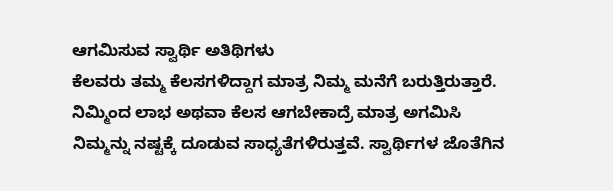ಆಗಮಿಸುವ ಸ್ವಾರ್ಥಿ ಅತಿಥಿಗಳು
ಕೆಲವರು ತಮ್ಮ ಕೆಲಸಗಳಿದ್ದಾಗ ಮಾತ್ರ ನಿಮ್ಮ ಮನೆಗೆ ಬರುತ್ತಿರುತ್ತಾರೆ. ನಿಮ್ಮಿಂದ ಲಾಭ ಅಥವಾ ಕೆಲಸ ಆಗಬೇಕಾದ್ರೆ ಮಾತ್ರ ಅಗಮಿಸಿ ನಿಮ್ಮನ್ನು ನಷ್ಟಕ್ಕೆ ದೂಡುವ ಸಾಧ್ಯತೆಗಳಿರುತ್ತವೆ. ಸ್ವಾರ್ಥಿಗಳ ಜೊತೆಗಿನ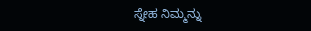ಸ್ನೇಹ ನಿಮ್ಮನ್ನು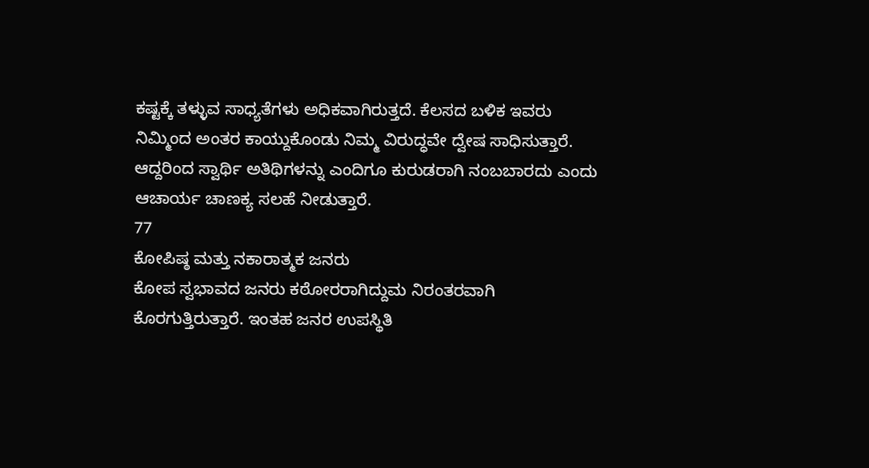ಕಷ್ಟಕ್ಕೆ ತಳ್ಳುವ ಸಾಧ್ಯತೆಗಳು ಅಧಿಕವಾಗಿರುತ್ತದೆ. ಕೆಲಸದ ಬಳಿಕ ಇವರು ನಿಮ್ಮಿಂದ ಅಂತರ ಕಾಯ್ದುಕೊಂಡು ನಿಮ್ಮ ವಿರುದ್ಧವೇ ದ್ವೇಷ ಸಾಧಿಸುತ್ತಾರೆ. ಆದ್ದರಿಂದ ಸ್ವಾರ್ಥಿ ಅತಿಥಿಗಳನ್ನು ಎಂದಿಗೂ ಕುರುಡರಾಗಿ ನಂಬಬಾರದು ಎಂದು ಆಚಾರ್ಯ ಚಾಣಕ್ಯ ಸಲಹೆ ನೀಡುತ್ತಾರೆ.
77
ಕೋಪಿಷ್ಠ ಮತ್ತು ನಕಾರಾತ್ಮಕ ಜನರು
ಕೋಪ ಸ್ವಭಾವದ ಜನರು ಕಠೋರರಾಗಿದ್ದುಮ ನಿರಂತರವಾಗಿ ಕೊರಗುತ್ತಿರುತ್ತಾರೆ. ಇಂತಹ ಜನರ ಉಪಸ್ಥಿತಿ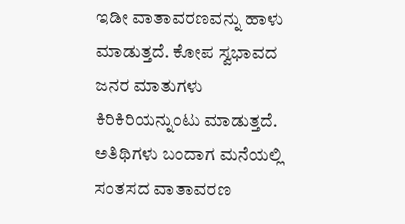ಇಡೀ ವಾತಾವರಣವನ್ನು ಹಾಳು ಮಾಡುತ್ತದೆ. ಕೋಪ ಸ್ವಭಾವದ ಜನರ ಮಾತುಗಳು ಕಿರಿಕಿರಿಯನ್ನುಂಟು ಮಾಡುತ್ತದೆ. ಅತಿಥಿಗಳು ಬಂದಾಗ ಮನೆಯಲ್ಲಿ ಸಂತಸದ ವಾತಾವರಣ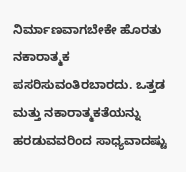ನಿರ್ಮಾಣವಾಗಬೇಕೇ ಹೊರತು ನಕಾರಾತ್ಮಕ ಪಸರಿಸುವಂತಿರಬಾರದು. ಒತ್ತಡ ಮತ್ತು ನಕಾರಾತ್ಮಕತೆಯನ್ನು ಹರಡುವವರಿಂದ ಸಾಧ್ಯವಾದಷ್ಟು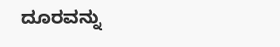ದೂರವನ್ನು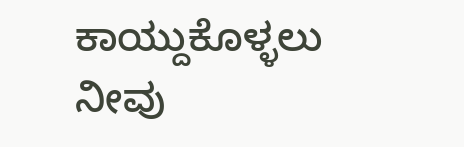ಕಾಯ್ದುಕೊಳ್ಳಲು ನೀವು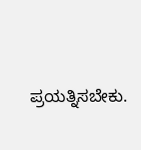ಪ್ರಯತ್ನಿಸಬೇಕು.